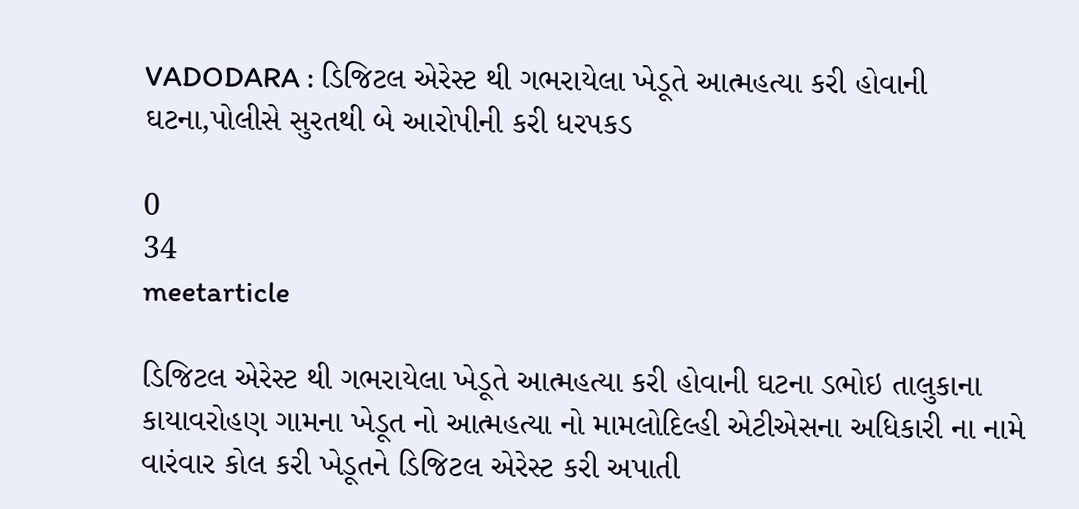VADODARA : ડિજિટલ એરેસ્ટ થી ગભરાયેલા ખેડૂતે આત્મહત્યા કરી હોવાની ઘટના,પોલીસે સુરતથી બે આરોપીની કરી ધરપકડ

0
34
meetarticle

ડિજિટલ એરેસ્ટ થી ગભરાયેલા ખેડૂતે આત્મહત્યા કરી હોવાની ઘટના ડભોઇ તાલુકાના કાયાવરોહણ ગામના ખેડૂત નો આત્મહત્યા નો મામલોદિલ્હી એટીએસના અધિકારી ના નામે વારંવાર કોલ કરી ખેડૂતને ડિજિટલ એરેસ્ટ કરી અપાતી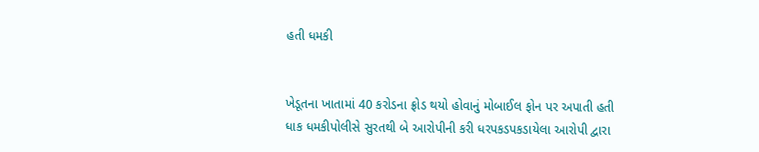હતી ધમકી


ખેડૂતના ખાતામાં 40 કરોડના ફ્રોડ થયો હોવાનું મોબાઈલ ફોન પર અપાતી હતી ધાક ધમકીપોલીસે સુરતથી બે આરોપીની કરી ધરપકડપકડાયેલા આરોપી દ્વારા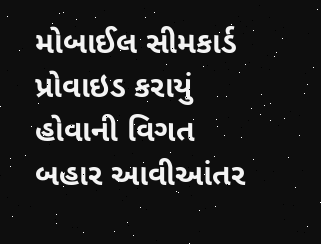મોબાઈલ સીમકાર્ડ પ્રોવાઇડ કરાયું હોવાની વિગત બહાર આવીઆંતર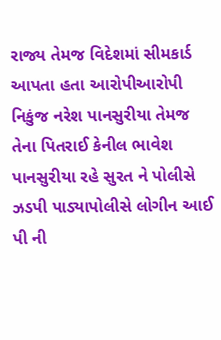રાજ્ય તેમજ વિદેશમાં સીમકાર્ડ આપતા હતા આરોપીઆરોપી નિકુંજ નરેશ પાનસુરીયા તેમજ તેના પિતરાઈ કેનીલ ભાવેશ પાનસુરીયા રહે સુરત ને પોલીસે ઝડપી પાડ્યાપોલીસે લોગીન આઈ પી ની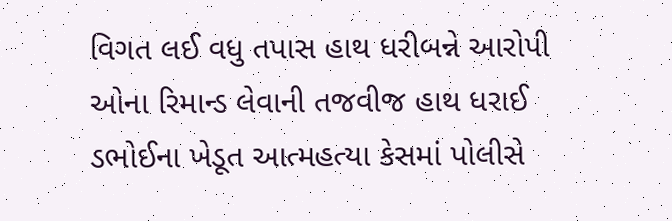વિગત લઈ વધુ તપાસ હાથ ધરીબન્ને આરોપી ઓના રિમાન્ડ લેવાની તજવીજ હાથ ધરાઈ ડભોઈના ખેડૂત આત્મહત્યા કેસમાં પોલીસે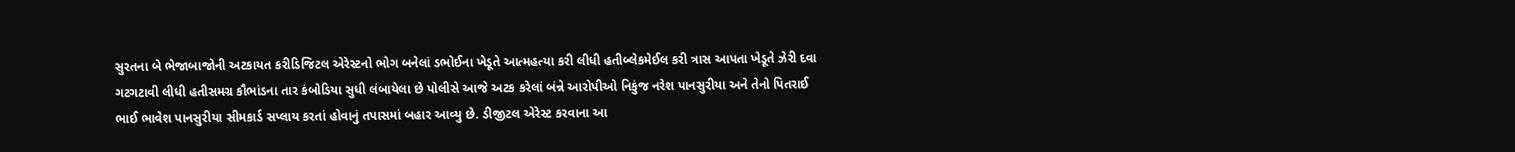સુરતના બે ભેજાબાજોની અટકાયત કરીડિજિટલ એરેસ્ટનો ભોગ બનેલાં ડભોઈના ખેડૂતે આત્મહત્યા કરી લીધી હતીબ્લેકમેઈલ કરી ત્રાસ આપતા ખેડૂતે ઝેરી દવા ગટગટાવી લીધી હતીસમગ્ર કૌભાંડના તાર કંબોડિયા સુધી લંબાયેલા છે પોલીસે આજે અટક કરેલાં બંન્ને આરોપીઓ નિકુંજ નરેશ પાનસુરીયા અને તેનો પિતરાઈ ભાઈ ભાવેશ પાનસુરીયા સીમકાર્ડ સપ્લાય કરતાં હોવાનું તપાસમાં બહાર આવ્યુ છે. ડીજીટલ એરેસ્ટ કરવાના આ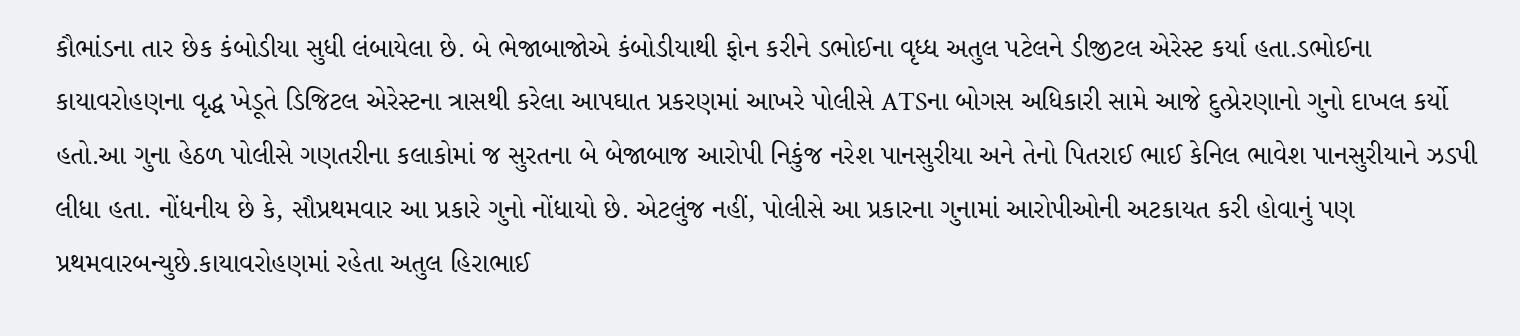કૌભાંડના તાર છેક કંબોડીયા સુધી લંબાયેલા છે. બે ભેજાબાજોએ કંબોડીયાથી ફોન કરીને ડભોઈના વૃધ્ધ અતુલ પટેલને ડીજીટલ એરેસ્ટ કર્યા હતા.ડભોઈના કાયાવરોહણના વૃદ્ધ ખેડૂતે ડિજિટલ એરેસ્ટના ત્રાસથી કરેલા આપઘાત પ્રકરણમાં આખરે પોલીસે ATSના બોગસ અધિકારી સામે આજે દુત્પ્રેરણાનો ગુનો દાખલ કર્યો હતો.આ ગુના હેઠળ પોલીસે ગણતરીના કલાકોમાં જ સુરતના બે બેજાબાજ આરોપી નિકુંજ નરેશ પાનસુરીયા અને તેનો પિતરાઈ ભાઈ કેનિલ ભાવેશ પાનસુરીયાને ઝડપી લીધા હતા. નોંધનીય છે કે, સૌપ્રથમવાર આ પ્રકારે ગુનો નોંધાયો છે. એટલુંજ નહીં, પોલીસે આ પ્રકારના ગુનામાં આરોપીઓની અટકાયત કરી હોવાનું પણ પ્રથમવારબન્યુછે.કાયાવરોહણમાં રહેતા અતુલ હિરાભાઈ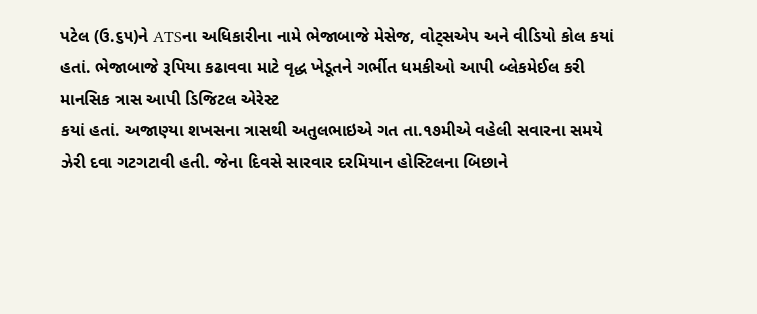પટેલ (ઉ.૬૫)ને ATSના અધિકારીના નામે ભેજાબાજે મેસેજ, વોટ્સએપ અને વીડિયો કોલ કયાં હતાં. ભેજાબાજે રૂપિયા કઢાવવા માટે વૃદ્ધ ખેડૂતને ગર્ભીત ધમકીઓ આપી બ્લેકમેઈલ કરી માનસિક ત્રાસ આપી ડિજિટલ એરેસ્ટ
કયાં હતાં. અજાણ્યા શખસના ત્રાસથી અતુલભાઇએ ગત તા.૧૭મીએ વહેલી સવારના સમયે ઝેરી દવા ગટગટાવી હતી. જેના દિવસે સારવાર દરમિયાન હોસ્ટિલના બિછાને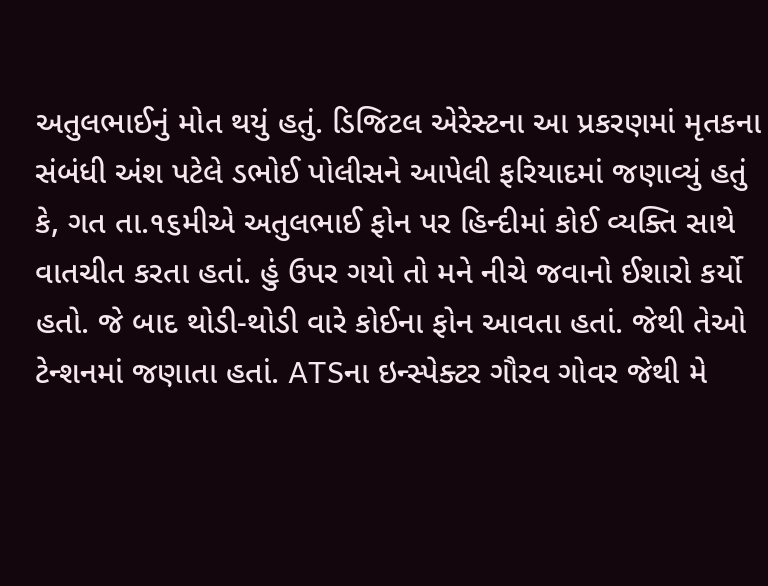અતુલભાઈનું મોત થયું હતું. ડિજિટલ એરેસ્ટના આ પ્રકરણમાં મૃતકના સંબંધી અંશ પટેલે ડભોઈ પોલીસને આપેલી ફરિયાદમાં જણાવ્યું હતું કે, ગત તા.૧૬મીએ અતુલભાઈ ફોન પર હિન્દીમાં કોઈ વ્યક્તિ સાથે વાતચીત કરતા હતાં. હું ઉપર ગયો તો મને નીચે જવાનો ઈશારો કર્યો હતો. જે બાદ થોડી-થોડી વારે કોઈના ફોન આવતા હતાં. જેથી તેઓ ટેન્શનમાં જણાતા હતાં. ATSના ઇન્સ્પેક્ટર ગૌરવ ગોવર જેથી મે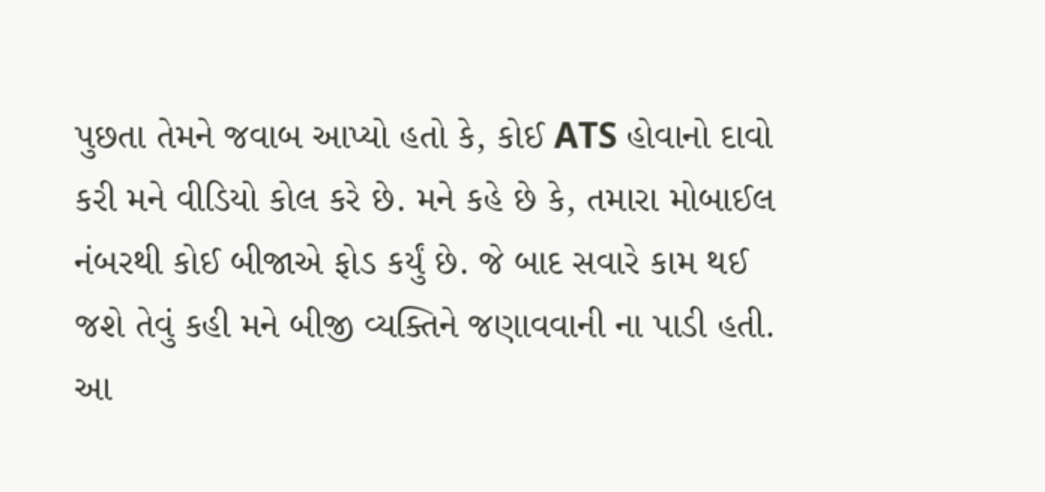પુછતા તેમને જવાબ આપ્યો હતો કે, કોઈ ATS હોવાનો દાવો કરી મને વીડિયો કોલ કરે છે. મને કહે છે કે, તમારા મોબાઈલ નંબરથી કોઈ બીજાએ ફોડ કર્યું છે. જે બાદ સવારે કામ થઈ જશે તેવું કહી મને બીજી વ્યક્તિને જણાવવાની ના પાડી હતી. આ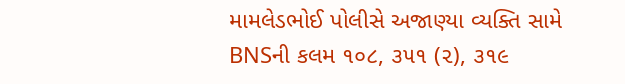મામલેડભોઈ પોલીસે અજાણ્યા વ્યક્તિ સામે BNSની કલમ ૧૦૮, ૩૫૧ (૨), ૩૧૯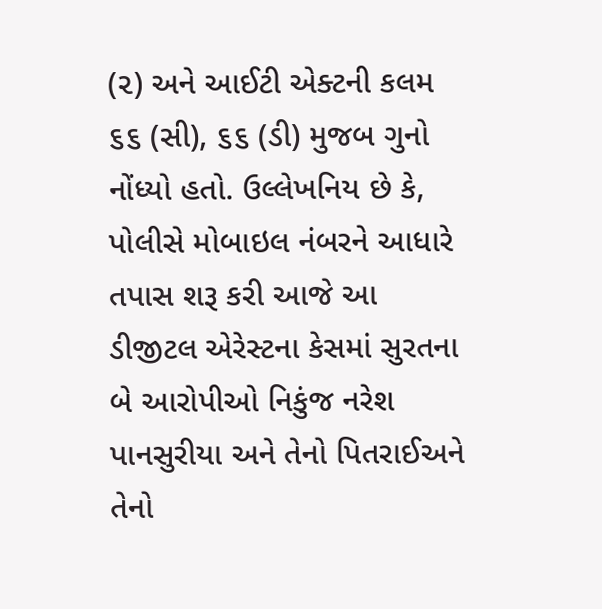(૨) અને આઈટી એક્ટની કલમ ૬૬ (સી), ૬૬ (ડી) મુજબ ગુનો નોંધ્યો હતો. ઉલ્લેખનિય છે કે, પોલીસે મોબાઇલ નંબરને આધારે તપાસ શરૂ કરી આજે આ ડીજીટલ એરેસ્ટના કેસમાં સુરતના બે આરોપીઓ નિકુંજ નરેશ પાનસુરીયા અને તેનો પિતરાઈઅને તેનો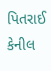પિતરાઈ કેનીલ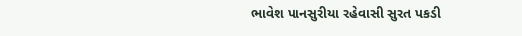ભાવેશ પાનસુરીયા રહેવાસી સુરત પકડી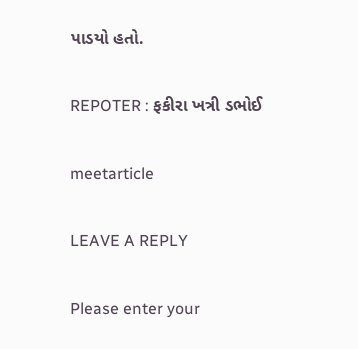પાડયો હતો.

REPOTER : ફકીરા ખત્રી ડભોઈ

meetarticle

LEAVE A REPLY

Please enter your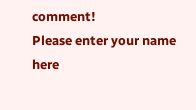comment!
Please enter your name here